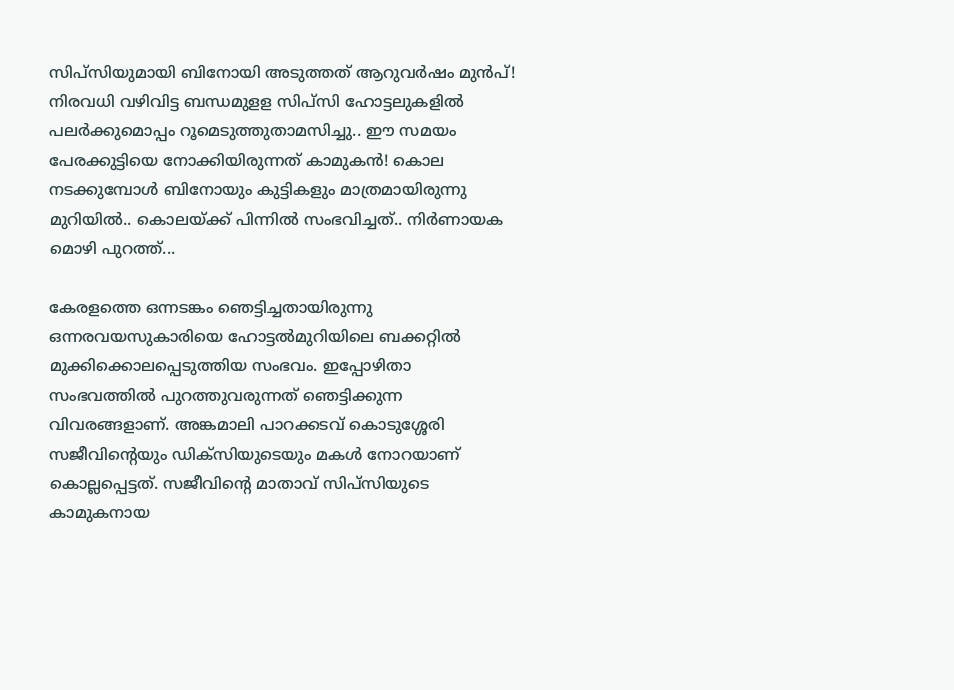സിപ്സിയുമായി ബിനോയി അടുത്തത് ആറുവർഷം മുൻപ്! നിരവധി വഴിവിട്ട ബന്ധമുളള സിപ്സി ഹോട്ടലുകളിൽ പലർക്കുമൊപ്പം റൂമെടുത്തുതാമസിച്ചു.. ഈ സമയം പേരക്കുട്ടിയെ നോക്കിയിരുന്നത് കാമുകൻ! കൊല നടക്കുമ്പോൾ ബിനോയും കുട്ടികളും മാത്രമായിരുന്നു മുറിയിൽ.. കൊലയ്ക്ക് പിന്നിൽ സംഭവിച്ചത്.. നിർണായക മൊഴി പുറത്ത്...

കേരളത്തെ ഒന്നടങ്കം ഞെട്ടിച്ചതായിരുന്നു ഒന്നരവയസുകാരിയെ ഹോട്ടൽമുറിയിലെ ബക്കറ്റിൽ മുക്കിക്കൊലപ്പെടുത്തിയ സംഭവം. ഇപ്പോഴിതാ സംഭവത്തിൽ പുറത്തുവരുന്നത് ഞെട്ടിക്കുന്ന വിവരങ്ങളാണ്. അങ്കമാലി പാറക്കടവ് കൊടുശ്ശേരി സജീവിന്റെയും ഡിക്സിയുടെയും മകൾ നോറയാണ് കൊല്ലപ്പെട്ടത്. സജീവിന്റെ മാതാവ് സിപ്സിയുടെ കാമുകനായ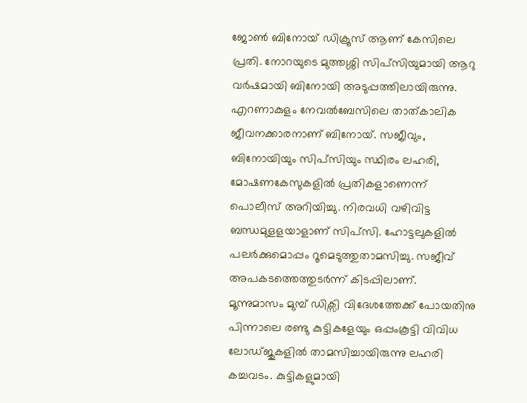ജോൺ ബിനോയ് ഡിക്രൂസ് ആണ് കേസിലെ പ്രതി. നോറയുടെ മുത്തശ്ശി സിപ്സിയുമായി ആറു വർഷമായി ബിനോയി അടുപ്പത്തിലായിരുന്നു.
എറണാകുളം നേവൽബേസിലെ താത്കാലിക ജീവനക്കാരനാണ് ബിനോയ്. സജീവും, ബിനോയിയും സിപ്സിയും സ്ഥിരം ലഹരി, മോഷണകേസുകളിൽ പ്രതികളാണെന്ന് പൊലീസ് അറിയിച്ചു. നിരവധി വഴിവിട്ട ബന്ധമുളളയാളാണ് സിപ്സി. ഹോട്ടലുകളിൽ പലർക്കുമൊപ്പം റൂമെടുത്തുതാമസിച്ചു. സജീവ് അപകടത്തെത്തുടർന്ന് കിടപ്പിലാണ്.
മൂന്നുമാസം മുമ്പ് ഡിക്സി വിദേശത്തേക്ക് പോയതിനു പിന്നാലെ രണ്ടു കുട്ടികളേയും ഒപ്പംകൂട്ടി വിവിധ ലോഡ്ജുകളിൽ താമസിച്ചായിരുന്നു ലഹരി കച്ചവടം. കുട്ടികളുമായി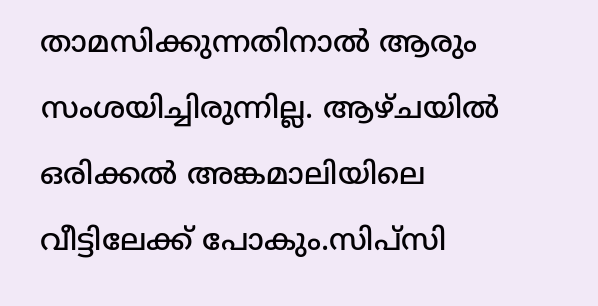താമസിക്കുന്നതിനാൽ ആരും സംശയിച്ചിരുന്നില്ല. ആഴ്ചയിൽ ഒരിക്കൽ അങ്കമാലിയിലെ വീട്ടിലേക്ക് പോകും.സിപ്സി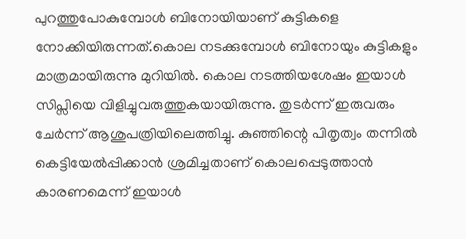പുറത്തുപോകുമ്പോൾ ബിനോയിയാണ് കുട്ടികളെ നോക്കിയിരുന്നത്.കൊല നടക്കുമ്പോൾ ബിനോയും കുട്ടികളും മാത്രമായിരുന്നു മുറിയിൽ. കൊല നടത്തിയശേഷം ഇയാൾ സിപ്സിയെ വിളിച്ചുവരുത്തുകയായിരുന്നു. തുടർന്ന് ഇരുവരും ചേർന്ന് ആശുപത്രിയിലെത്തിച്ചു. കുഞ്ഞിന്റെ പിതൃത്വം തന്നിൽ കെട്ടിയേൽപ്പിക്കാൻ ശ്രമിച്ചതാണ് കൊലപ്പെടുത്താൻ കാരണമെന്ന് ഇയാൾ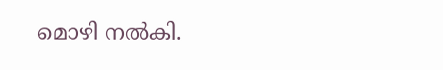മൊഴി നൽകി.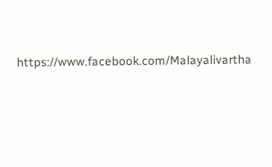https://www.facebook.com/Malayalivartha